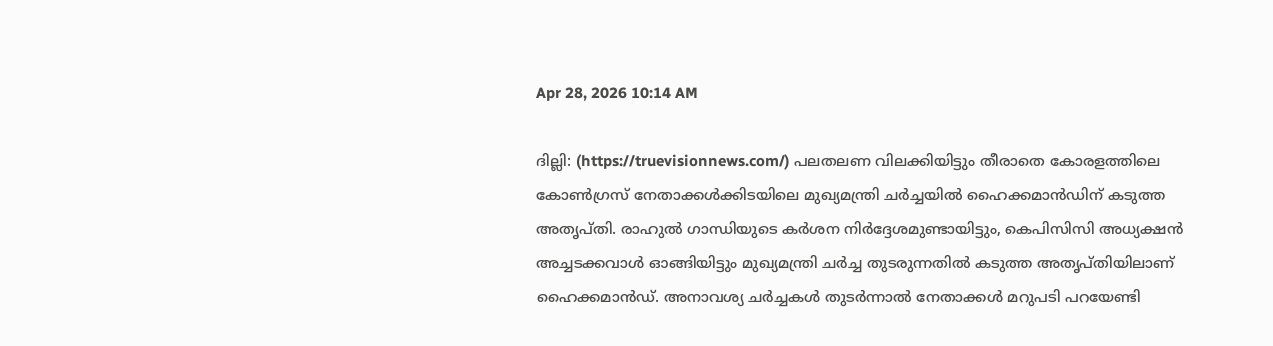Apr 28, 2026 10:14 AM

ദില്ലി: (https://truevisionnews.com/) പലതലണ വിലക്കിയിട്ടും തീരാതെ കോരളത്തിലെ കോൺഗ്രസ് നേതാക്കൾക്കിടയിലെ മുഖ്യമന്ത്രി ചർച്ചയിൽ ഹൈക്കമാൻഡിന് കടുത്ത അതൃപ്തി. രാഹുൽ ഗാന്ധിയുടെ കർശന നിർദ്ദേശമുണ്ടായിട്ടും, കെപിസിസി അധ്യക്ഷൻ അച്ചടക്കവാൾ ഓങ്ങിയിട്ടും മുഖ്യമന്ത്രി ചർച്ച തുടരുന്നതിൽ കടുത്ത അതൃപ്തിയിലാണ് ഹൈക്കമാൻഡ്. അനാവശ്യ ചർച്ചകൾ തുടർന്നാൽ നേതാക്കൾ മറുപടി പറയേണ്ടി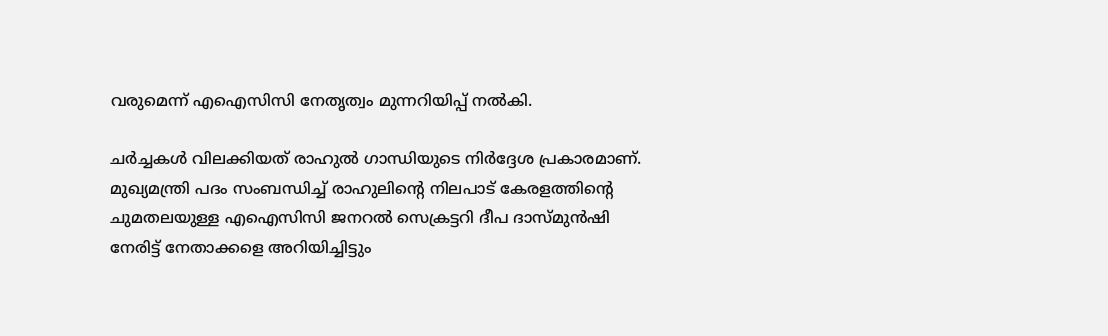വരുമെന്ന് എഐസിസി നേതൃത്വം മുന്നറിയിപ്പ് നൽകി.

ചർച്ചകൾ വിലക്കിയത് രാഹുൽ ഗാന്ധിയുടെ നിർദ്ദേശ പ്രകാരമാണ്. മുഖ്യമന്ത്രി പദം സംബന്ധിച്ച് രാഹുലിന്‍റെ നിലപാട് കേരളത്തിന്‍റെ ചുമതലയുള്ള എഐസിസി ജനറൽ സെക്രട്ടറി ദീപ ദാസ്മുൻഷി നേരിട്ട് നേതാക്കളെ അറിയിച്ചിട്ടും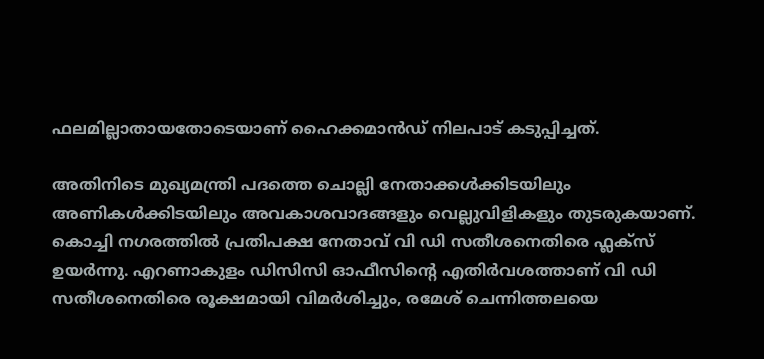ഫലമില്ലാതായതോടെയാണ് ഹൈക്കമാൻഡ് നിലപാട് കടുപ്പിച്ചത്.

അതിനിടെ മുഖ്യമന്ത്രി പദത്തെ ചൊല്ലി നേതാക്കൾക്കിടയിലും അണികൾക്കിടയിലും അവകാശവാദങ്ങളും വെല്ലുവിളികളും തുടരുകയാണ്. കൊച്ചി നഗരത്തിൽ പ്രതിപക്ഷ നേതാവ് വി ഡി സതീശനെതിരെ ഫ്ലക്സ് ഉയർന്നു. എറണാകുളം ഡിസിസി ഓഫീസിന്റെ എതിർവശത്താണ് വി ഡി സതീശനെതിരെ രൂക്ഷമായി വിമ‍ർശിച്ചും, രമേശ് ചെന്നിത്തലയെ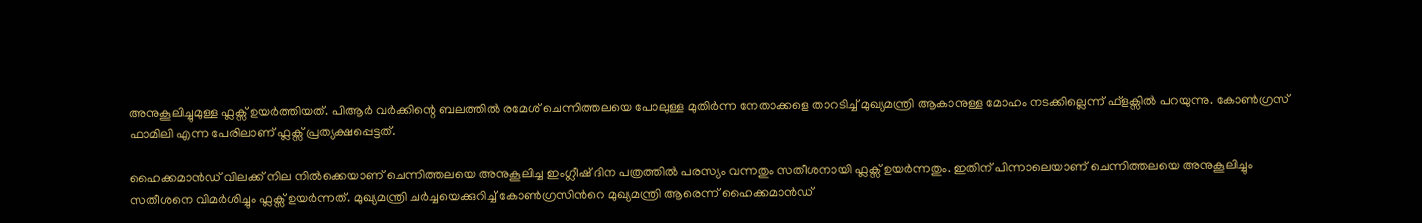അനുകൂലിച്ചുമുള്ള ഫ്ലക്സ് ഉയര്‍ത്തിയത്. പിആർ വർക്കിന്റെ ബലത്തിൽ രമേശ് ചെന്നിത്തലയെ പോലുള്ള മുതിർന്ന നേതാക്കളെ താറടിച്ച് മുഖ്യമന്ത്രി ആകാനുള്ള മോഹം നടക്കില്ലെന്ന് ഫ്ളക്സില്‍ പറയുന്നു. കോൺഗ്രസ് ഫാമിലി എന്ന പേരിലാണ് ഫ്ലക്സ് പ്രത്യക്ഷപ്പെട്ടത്.

ഹൈക്കമാൻഡ് വിലക്ക് നില നിൽക്കെയാണ് ചെന്നിത്തലയെ അനുകൂലിച്ച ഇംഗ്ലീഷ് ദിന പത്രത്തിൽ പരസ്യം വന്നതും സതീശനായി ഫ്ലക്സ് ഉയര്‍ന്നതും. ഇതിന് പിന്നാലെയാണ് ചെന്നിത്തലയെ അനുകൂലിച്ചും സതീശനെ വിമർശിച്ചും ഫ്ലക്സ് ഉയർന്നത്. മുഖ്യമന്ത്രി ചർച്ചയെക്കുറിച്ച് കോണ്‍ഗ്രസിന്‍റെ മുഖ്യമന്ത്രി ആരെന്ന് ഹൈക്കമാൻഡ്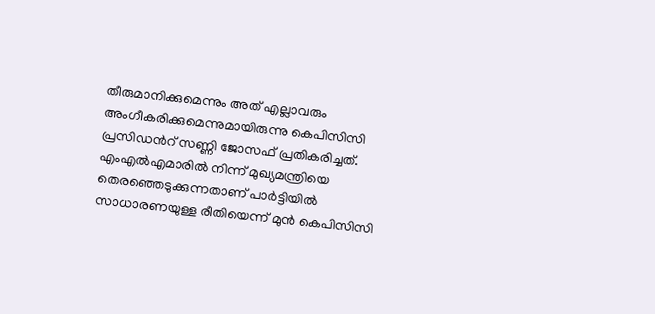തീരുമാനിക്കുമെന്നും അത് എല്ലാവരും അംഗീകരിക്കുമെന്നുമായിരുന്നു കെപിസിസി പ്രസിഡന്‍റ് സണ്ണി ജോസഫ് പ്രതികരിച്ചത്. എംഎൽഎമാരിൽ നിന്ന് മുഖ്യമന്ത്രിയെ തെരഞ്ഞെടുക്കുന്നതാണ് പാര്‍ട്ടിയിൽ സാധാരണയുള്ള രീതിയെന്ന് മുന്‍ കെപിസിസി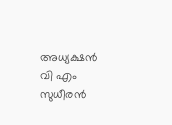അധ്യക്ഷൻ വി എം സുധീരൻ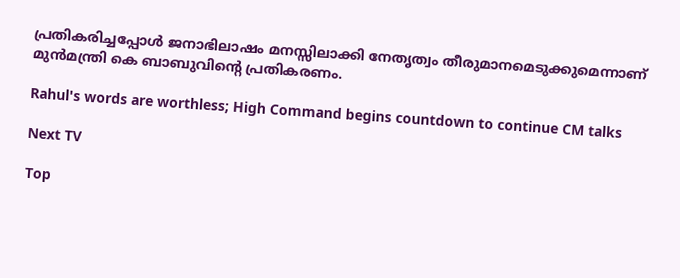പ്രതികരിച്ചപ്പോള്‍ ജനാഭിലാഷം മനസ്സിലാക്കി നേതൃത്വം തീരുമാനമെടുക്കുമെന്നാണ് മുൻമന്ത്രി കെ ബാബുവിന്‍റെ പ്രതികരണം.

Rahul's words are worthless; High Command begins countdown to continue CM talks

Next TV

Top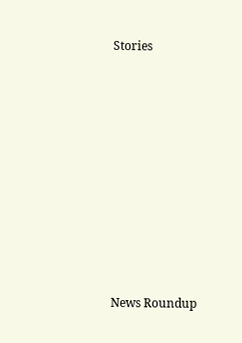Stories










News Roundup